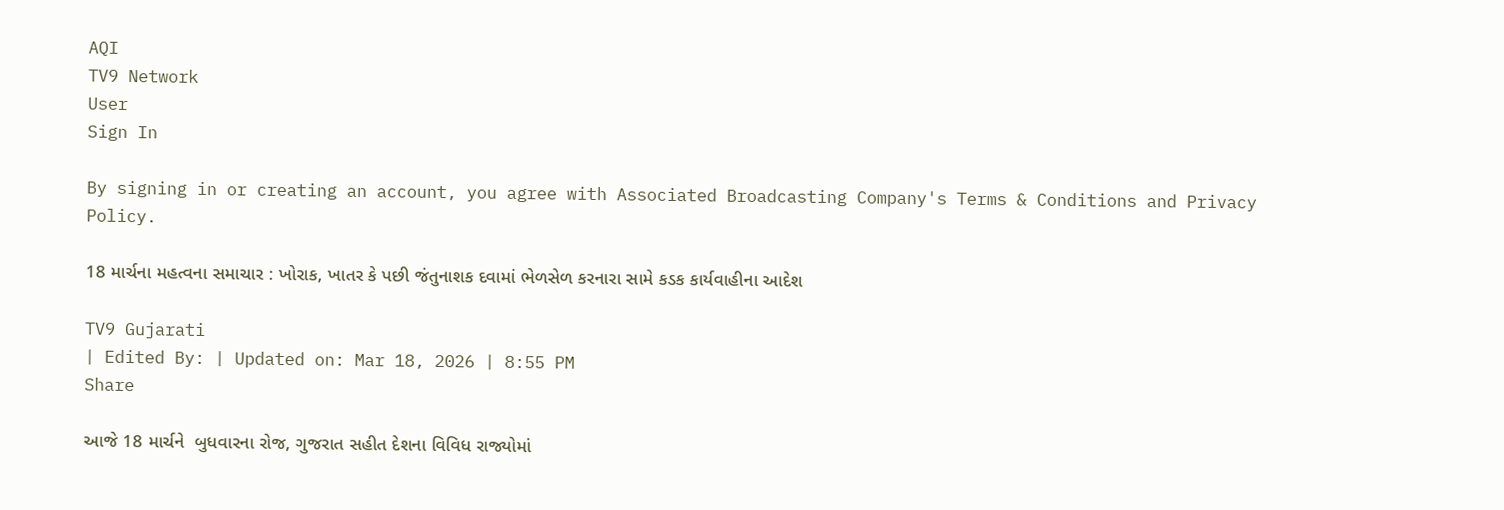AQI
TV9 Network
User
Sign In

By signing in or creating an account, you agree with Associated Broadcasting Company's Terms & Conditions and Privacy Policy.

18 માર્ચના મહત્વના સમાચાર : ખોરાક, ખાતર કે પછી જંતુનાશક દવામાં ભેળસેળ કરનારા સામે કડક કાર્યવાહીના આદેશ

TV9 Gujarati
| Edited By: | Updated on: Mar 18, 2026 | 8:55 PM
Share

આજે 18 માર્ચને  બુધવારના રોજ, ગુજરાત સહીત દેશના વિવિધ રાજ્યોમાં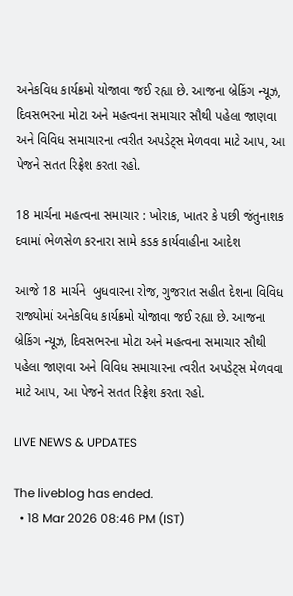અનેકવિધ કાર્યક્રમો યોજાવા જઈ રહ્યા છે. આજના બ્રેકિંગ ન્યૂઝ, દિવસભરના મોટા અને મહત્વના સમાચાર સૌથી પહેલા જાણવા અને વિવિધ સમાચારના ત્વરીત અપડેટ્સ મેળવવા માટે આપ, આ પેજને સતત રિફ્રેશ કરતા રહો.

18 માર્ચના મહત્વના સમાચાર : ખોરાક, ખાતર કે પછી જંતુનાશક દવામાં ભેળસેળ કરનારા સામે કડક કાર્યવાહીના આદેશ

આજે 18 માર્ચને  બુધવારના રોજ, ગુજરાત સહીત દેશના વિવિધ રાજ્યોમાં અનેકવિધ કાર્યક્રમો યોજાવા જઈ રહ્યા છે. આજના બ્રેકિંગ ન્યૂઝ, દિવસભરના મોટા અને મહત્વના સમાચાર સૌથી પહેલા જાણવા અને વિવિધ સમાચારના ત્વરીત અપડેટ્સ મેળવવા માટે આપ, આ પેજને સતત રિફ્રેશ કરતા રહો.

LIVE NEWS & UPDATES

The liveblog has ended.
  • 18 Mar 2026 08:46 PM (IST)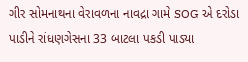ગીર સોમનાથના વેરાવળના નાવદ્રા ગામે SOG એ દરોડા પાડીને રાંધણગેસના 33 બાટલા પકડી પાડ્યા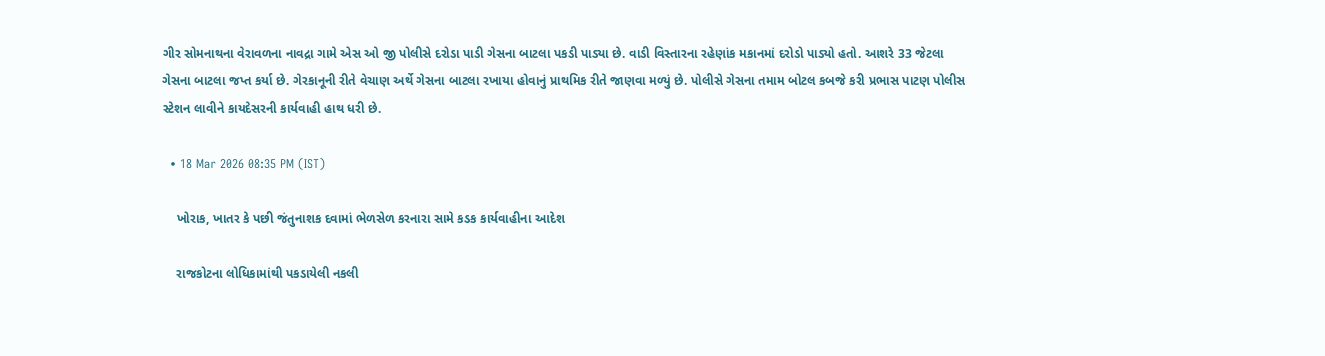ગીર સોમનાથના વેરાવળના નાવદ્રા ગામે એસ ઓ જી પોલીસે દરોડા પાડી ગેસના બાટલા પકડી પાડ્યા છે. વાડી વિસ્તારના રહેણાંક મકાનમાં દરોડો પાડ્યો હતો. આશરે 33 જેટલા ગેસના બાટલા જપ્ત કર્યા છે. ગેરકાનૂની રીતે વેચાણ અર્થે ગેસના બાટલા રખાયા હોવાનું પ્રાથમિક રીતે જાણવા મળ્યું છે. પોલીસે ગેસના તમામ બોટલ કબજે કરી પ્રભાસ પાટણ પોલીસ સ્ટેશન લાવીને કાયદેસરની કાર્યવાહી હાથ ધરી છે.

  • 18 Mar 2026 08:35 PM (IST)

    ખોરાક, ખાતર કે પછી જંતુનાશક દવામાં ભેળસેળ કરનારા સામે કડક કાર્યવાહીના આદેશ

    રાજકોટના લોધિકામાંથી પકડાયેલી નકલી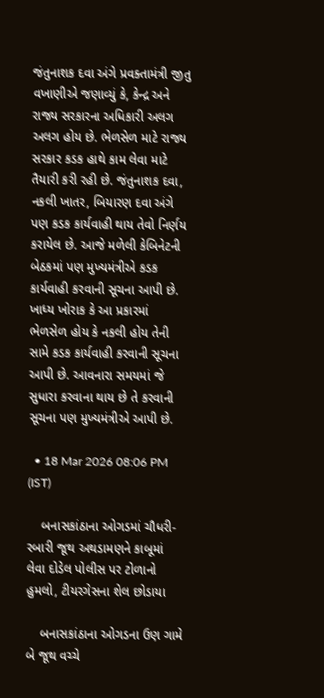જંતુનાશક દવા અંગે પ્રવક્તામંત્રી જીતુ વખાણીએ જણાવ્યું કે, કેન્દ્ર અને રાજ્ય સરકારના અધિકારી અલગ અલગ હોય છે. ભેળસેળ માટે રાજ્ય સરકાર કડક હાથે કામ લેવા માટે તૈયારી કરી રહી છે. જંતુનાશક દવા, નકલી ખાતર, બિયારણ દવા અંગે પણ કડક કાર્યવાહી થાય તેવો નિર્ણય કરાયેલ છે. આજે મળેલી કેબિનેટની બેઠકમાં પણ મુખ્યમંત્રીએ કડક કાર્યવાહી કરવાની સૂચના આપી છે. ખાધ્ય ખોરાક કે આ પ્રકારમાં ભેળસેળ હોય કે નકલી હોય તેની સામે કડક કાર્યવાહી કરવાની સૂચના આપી છે. આવનારા સમયમાં જે સુધારા કરવાના થાય છે તે કરવાની સૂચના પણ મુખ્યમંત્રીએ આપી છે.

  • 18 Mar 2026 08:06 PM (IST)

    બનાસકાંઠાના ઓગડમાં ચૌધરી-રબારી જૂથ અથડામણને કાબૂમાં લેવા દોડેલ પોલીસ પર ટોળાનો હુમલો, ટીયરગેસના શેલ છોડાયા

    બનાસકાંઠાના ઓગડના ઉણ ગામે બે જૂથ વચ્ચે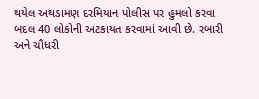થયેલ અથડામણ દરમિયાન પોલીસ પર હુમલો કરવા બદલ 40 લોકોની અટકાયત કરવામાં આવી છે. રબારી અને ચૌધરી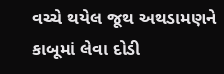વચ્ચે થયેલ જૂથ અથડામણને કાબૂમાં લેવા દોડી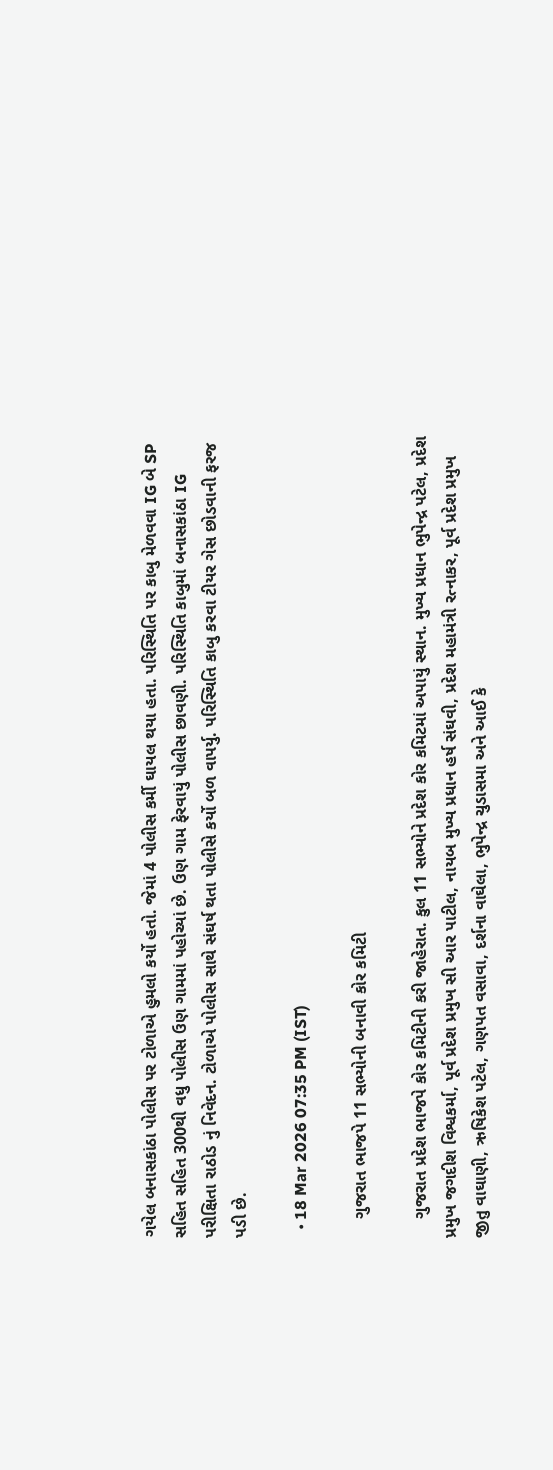ગયેલ બનાસકાંઠા પોલીસ પર ટોળાએ હુમલો કર્યો હતો. જેમાં 4 પોલીસ કર્મી ઘાયલ થયા હતા. પરિસ્થિતિ પર કાબુ મેળવવા IG બે SP સહિત સહિત 300થી વધુ પોલીસ ઉણ ગામમાં પહોચ્યાં છે. ઉણ ગામ ફેરવાયું પોલીસ છાવણી. પરિસ્થિતિ કાબુમાં બનાસકાંઠા IG પરીક્ષિતા રાઠોડ નું નિવેદન. ટોળાએ પોલીસ સાથે સંઘર્ષ થતા પોલીસે કર્યો બળ વાપર્યુ. પરિસ્થિતિ કાબુ કરવા ટીયર ગેસ છોડવાની ફરજ પડી છે.

  • 18 Mar 2026 07:35 PM (IST)

    ગુજરાત ભાજપે 11 સભ્યોની બનાવી કોર કમિટી

    ગુજરાત પ્રદેશ ભાજપે કોર કમિટીની કરી જાહેરાત. કુલ 11 સભ્યોને પ્રદેશ કોર કમિટમાં અપાયું સ્થાન. મુખ્ય પ્રધાન ભુપેન્દ્ર પટેલ, પ્રદેશ પ્રમુખ જગદીશ વિશ્વકર્મા, પૂર્વ પ્રદેશ પ્રમુખ સી આર પાટીલ, નાયબ મુખ્ય પ્રધાન હર્ષ સંઘવી, પ્રદેશ મહામંત્રી રત્નાકર, પૂર્વ પ્રદેશ પ્રમુખ જીતુ વાઘાણી, ઋષિકેશ પટેલ, ગણપત વસાવા, દર્શના વાઘેલા, ભુપેન્દ્ર ચુડાસમા અને આઈ કે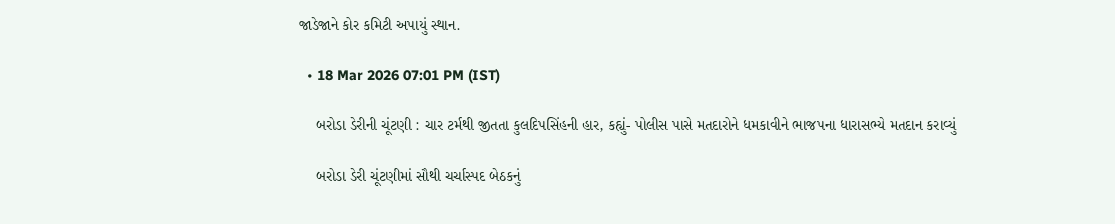જાડેજાને કોર કમિટી અપાયું સ્થાન.

  • 18 Mar 2026 07:01 PM (IST)

    બરોડા ડેરીની ચૂંટણી : ચાર ટર્મથી જીતતા કુલદિપસિંહની હાર, કહ્યું- પોલીસ પાસે મતદારોને ધમકાવીને ભાજપના ધારાસભ્યે મતદાન કરાવ્યું

    બરોડા ડેરી ચૂંટણીમાં સૌથી ચર્ચાસ્પદ બેઠકનું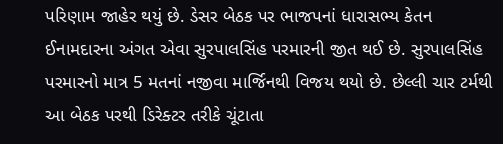પરિણામ જાહેર થયું છે. ડેસર બેઠક પર ભાજપનાં ધારાસભ્ય કેતન ઈનામદારના અંગત એવા સુરપાલસિંહ પરમારની જીત થઈ છે. સુરપાલસિંહ પરમારનો માત્ર 5 મતનાં નજીવા માર્જિનથી વિજય થયો છે. છેલ્લી ચાર ટર્મથી આ બેઠક પરથી ડિરેક્ટર તરીકે ચૂંટાતા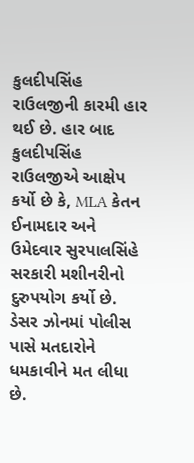કુલદીપસિંહ રાઉલજીની કારમી હાર થઈ છે. હાર બાદ કુલદીપસિંહ રાઉલજીએ આક્ષેપ કર્યો છે કે, MLA કેતન ઈનામદાર અને ઉમેદવાર સુરપાલસિંહે સરકારી મશીનરીનો દુરુપયોગ કર્યો છે. ડેસર ઝોનમાં પોલીસ પાસે મતદારોને ધમકાવીને મત લીધા છે.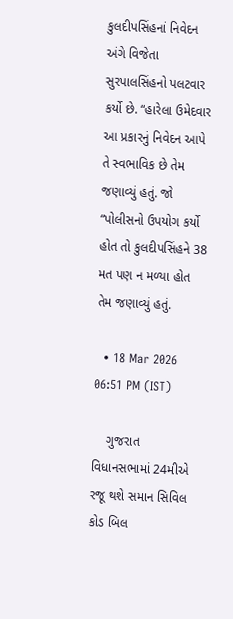કુલદીપસિંહનાં નિવેદન અંગે વિજેતા સુરપાલસિંહનો પલટવાર કર્યો છે. “હારેલા ઉમેદવાર આ પ્રકારનું નિવેદન આપે તે સ્વભાવિક છે તેમ જણાવ્યું હતું. જો “પોલીસનો ઉપયોગ કર્યો હોત તો કુલદીપસિંહને 38 મત પણ ન મળ્યા હોત તેમ જણાવ્યું હતું.

  • 18 Mar 2026 06:51 PM (IST)

    ગુજરાત વિધાનસભામાં 24મીએ રજૂ થશે સમાન સિવિલ કોડ બિલ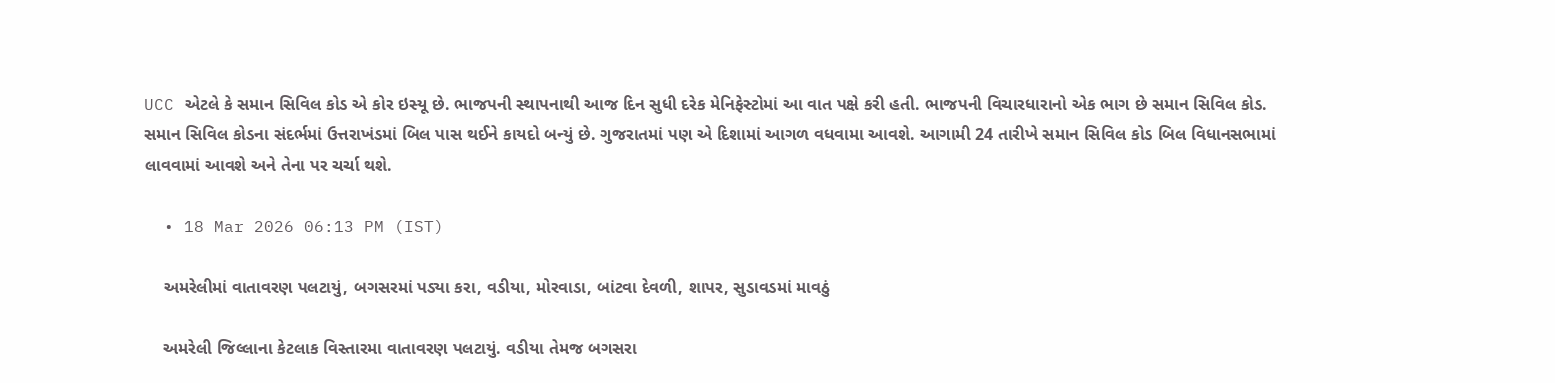UCC એટલે કે સમાન સિવિલ કોડ એ કોર ઇસ્યૂ છે. ભાજપની સ્થાપનાથી આજ દિન સુધી દરેક મેનિફેસ્ટોમાં આ વાત પક્ષે કરી હતી. ભાજપની વિચારધારાનો એક ભાગ છે સમાન સિવિલ કોડ. સમાન સિવિલ કોડના સંદર્ભમાં ઉત્તરાખંડમાં બિલ પાસ થઈને કાયદો બન્યું છે. ગુજરાતમાં પણ એ દિશામાં આગળ વધવામા આવશે. આગામી 24 તારીખે સમાન સિવિલ કોડ બિલ વિધાનસભામાં લાવવામાં આવશે અને તેના પર ચર્ચા થશે.

  • 18 Mar 2026 06:13 PM (IST)

    અમરેલીમાં વાતાવરણ પલટાયું, બગસરમાં પડ્યા કરા, વડીયા, મોરવાડા, બાંટવા દેવળી, શાપર, સુડાવડમાં માવઠું

    અમરેલી જિલ્લાના કેટલાક વિસ્તારમા વાતાવરણ પલટાયું. વડીયા તેમજ બગસરા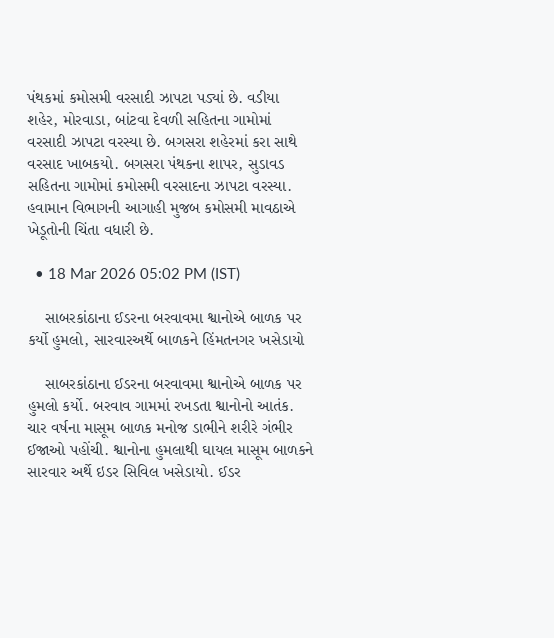પંથકમાં કમોસમી વરસાદી ઝાપટા પડ્યાં છે. વડીયા શહેર, મોરવાડા, બાંટવા દેવળી સહિતના ગામોમાં વરસાદી ઝાપટા વરસ્યા છે. બગસરા શહેરમાં કરા સાથે વરસાદ ખાબકયો. બગસરા પંથકના શાપર, સુડાવડ સહિતના ગામોમાં કમોસમી વરસાદના ઝાપટા વરસ્યા. હવામાન વિભાગની આગાહી મુજબ કમોસમી માવઠાએ ખેડૂતોની ચિંતા વધારી છે.

  • 18 Mar 2026 05:02 PM (IST)

    સાબરકાંઠાના ઈડરના બરવાવમા શ્વાનોએ બાળક પર કર્યો હુમલો, સારવારઅર્થે બાળકને હિંમતનગર ખસેડાયો

    સાબરકાંઠાના ઈડરના બરવાવમા શ્વાનોએ બાળક પર હુમલો કર્યો. બરવાવ ગામમાં રખડતા શ્વાનોનો આતંક. ચાર વર્ષના માસૂમ બાળક મનોજ ડાભીને શરીરે ગંભીર ઈજાઓ પહોંચી. શ્વાનોના હુમલાથી ઘાયલ માસૂમ બાળકને સારવાર અર્થે ઇડર સિવિલ ખસેડાયો. ઈડર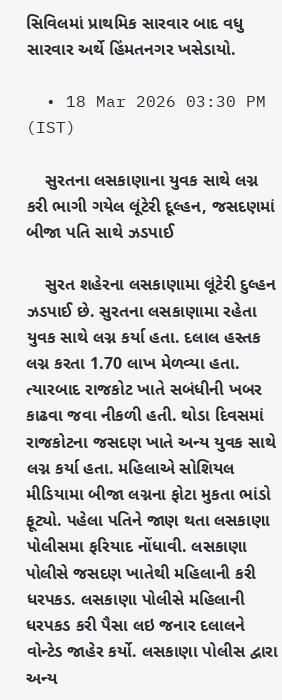સિવિલમાં પ્રાથમિક સારવાર બાદ વધુ સારવાર અર્થે હિંમતનગર ખસેડાયો.

  • 18 Mar 2026 03:30 PM (IST)

    સુરતના લસકાણાના યુવક સાથે લગ્ન કરી ભાગી ગયેલ લૂંટેરી દૂલ્હન, જસદણમાં બીજા પતિ સાથે ઝડપાઈ

    સુરત શહેરના લસકાણામા લૂંટેરી દુલ્હન ઝડપાઈ છે. સુરતના લસકાણામા રહેતા યુવક સાથે લગ્ન કર્યા હતા. દલાલ હસ્તક લગ્ન કરતા 1.70 લાખ મેળવ્યા હતા. ત્યારબાદ રાજકોટ ખાતે સબંધીની ખબર કાઢવા જવા નીકળી હતી. થોડા દિવસમાં રાજકોટના જસદણ ખાતે અન્ય યુવક સાથે લગ્ન કર્યા હતા. મહિલાએ સોશિયલ મીડિયામા બીજા લગ્નના ફોટા મુકતા ભાંડો ફૂટ્યો. પહેલા પતિને જાણ થતા લસકાણા પોલીસમા ફરિયાદ નોંધાવી. લસકાણા પોલીસે જસદણ ખાતેથી મહિલાની કરી ધરપકડ. લસકાણા પોલીસે મહિલાની ધરપકડ કરી પૈસા લઇ જનાર દલાલને વોન્ટેડ જાહેર કર્યો. લસકાણા પોલીસ દ્વારા અન્ય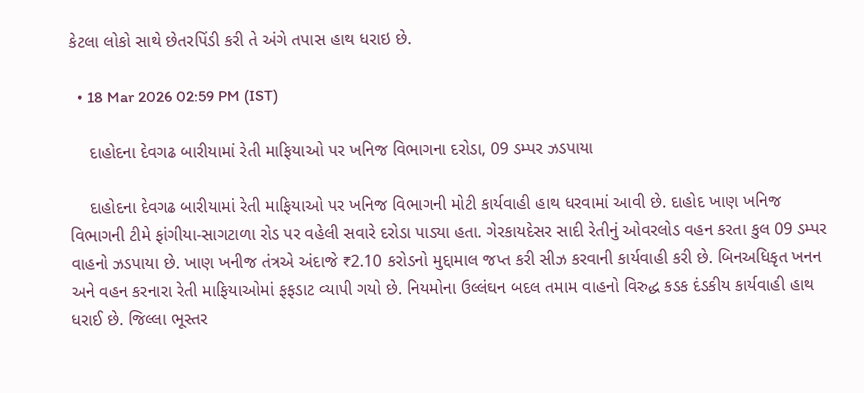કેટલા લોકો સાથે છેતરપિંડી કરી તે અંગે તપાસ હાથ ધરાઇ છે.

  • 18 Mar 2026 02:59 PM (IST)

    દાહોદના દેવગઢ બારીયામાં રેતી માફિયાઓ પર ખનિજ વિભાગના દરોડા, 09 ડમ્પર ઝડપાયા

    દાહોદના દેવગઢ બારીયામાં રેતી માફિયાઓ પર ખનિજ વિભાગની મોટી કાર્યવાહી હાથ ધરવામાં આવી છે. દાહોદ ખાણ ખનિજ વિભાગની ટીમે ફાંગીયા-સાગટાળા રોડ પર વહેલી સવારે દરોડા પાડ્યા હતા. ગેરકાયદેસર સાદી રેતીનું ઓવરલોડ વહન કરતા કુલ 09 ડમ્પર વાહનો ઝડપાયા છે. ખાણ ખનીજ તંત્રએ અંદાજે ₹2.10 કરોડનો મુદ્દામાલ જપ્ત કરી સીઝ કરવાની કાર્યવાહી કરી છે. બિનઅધિકૃત ખનન અને વહન કરનારા રેતી માફિયાઓમાં ફફડાટ વ્યાપી ગયો છે. નિયમોના ઉલ્લંઘન બદલ તમામ વાહનો વિરુદ્ધ કડક દંડકીય કાર્યવાહી હાથ ધરાઈ છે. જિલ્લા ભૂસ્તર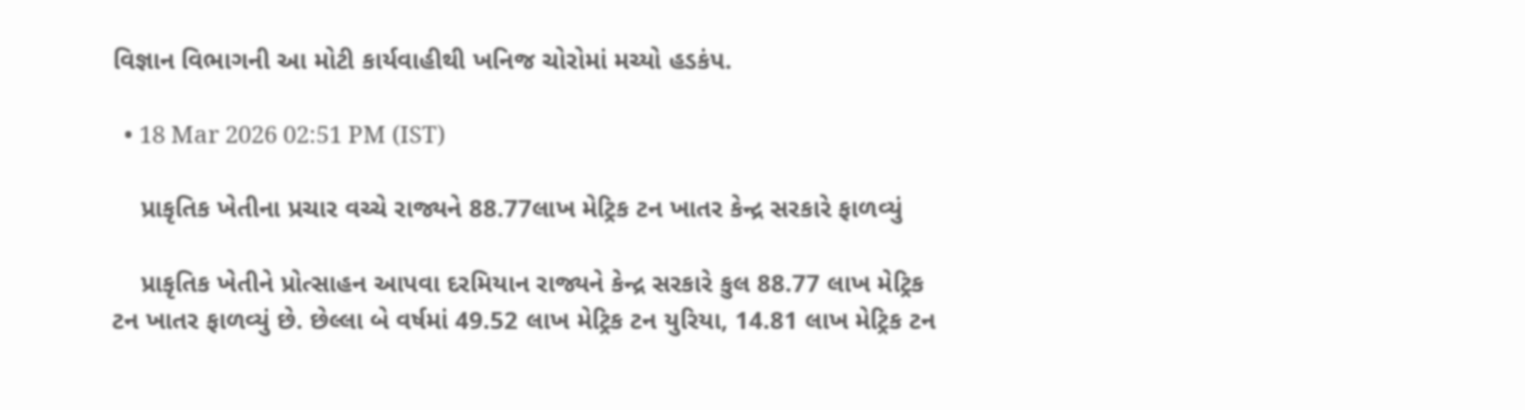વિજ્ઞાન વિભાગની આ મોટી કાર્યવાહીથી ખનિજ ચોરોમાં મચ્યો હડકંપ.

  • 18 Mar 2026 02:51 PM (IST)

    પ્રાકૃતિક ખેતીના પ્રચાર વચ્ચે રાજ્યને 88.77લાખ મેટ્રિક ટન ખાતર કેન્દ્ર સરકારે ફાળવ્યું

    પ્રાકૃતિક ખેતીને પ્રોત્સાહન આપવા દરમિયાન રાજ્યને કેન્દ્ર સરકારે કુલ 88.77 લાખ મેટ્રિક ટન ખાતર ફાળવ્યું છે. છેલ્લા બે વર્ષમાં 49.52 લાખ મેટ્રિક ટન યુરિયા, 14.81 લાખ મેટ્રિક ટન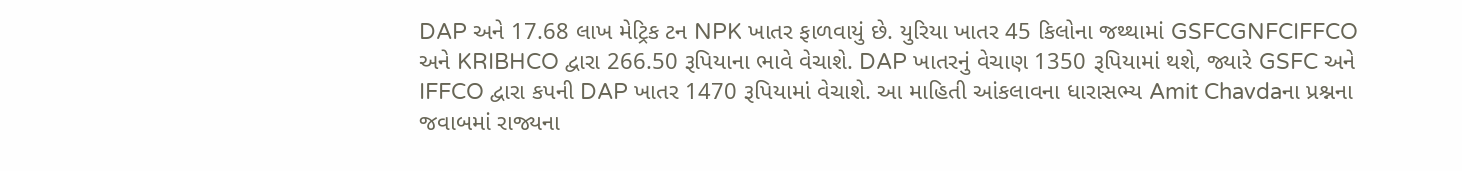DAP અને 17.68 લાખ મેટ્રિક ટન NPK ખાતર ફાળવાયું છે. યુરિયા ખાતર 45 કિલોના જથ્થામાં GSFCGNFCIFFCO અને KRIBHCO દ્વારા 266.50 રૂપિયાના ભાવે વેચાશે. DAP ખાતરનું વેચાણ 1350 રૂપિયામાં થશે, જ્યારે GSFC અને IFFCO દ્વારા કપની DAP ખાતર 1470 રૂપિયામાં વેચાશે. આ માહિતી આંકલાવના ધારાસભ્ય Amit Chavdaના પ્રશ્નના જવાબમાં રાજ્યના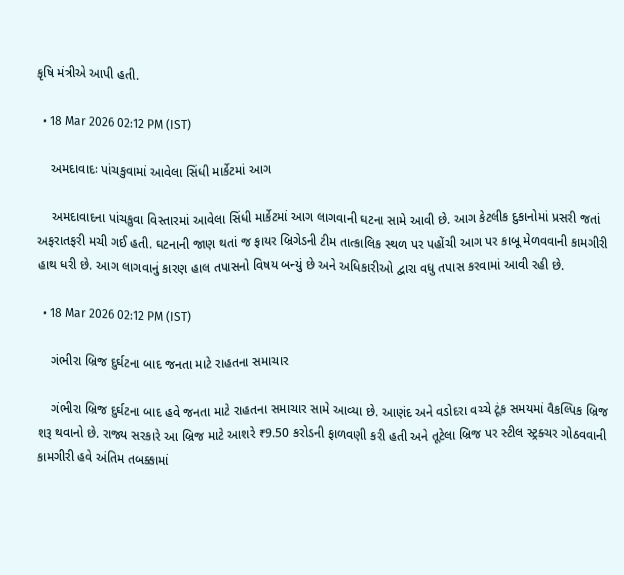કૃષિ મંત્રીએ આપી હતી.

  • 18 Mar 2026 02:12 PM (IST)

    અમદાવાદઃ પાંચકુવામાં આવેલા સિંધી માર્કેટમાં આગ

    અમદાવાદના પાંચકુવા વિસ્તારમાં આવેલા સિંધી માર્કેટમાં આગ લાગવાની ઘટના સામે આવી છે. આગ કેટલીક દુકાનોમાં પ્રસરી જતાં અફરાતફરી મચી ગઈ હતી. ઘટનાની જાણ થતાં જ ફાયર બ્રિગેડની ટીમ તાત્કાલિક સ્થળ પર પહોંચી આગ પર કાબૂ મેળવવાની કામગીરી હાથ ધરી છે. આગ લાગવાનું કારણ હાલ તપાસનો વિષય બન્યું છે અને અધિકારીઓ દ્વારા વધુ તપાસ કરવામાં આવી રહી છે.

  • 18 Mar 2026 02:12 PM (IST)

    ગંભીરા બ્રિજ દુર્ઘટના બાદ જનતા માટે રાહતના સમાચાર

    ગંભીરા બ્રિજ દુર્ઘટના બાદ હવે જનતા માટે રાહતના સમાચાર સામે આવ્યા છે. આણંદ અને વડોદરા વચ્ચે ટૂંક સમયમાં વૈકલ્પિક બ્રિજ શરૂ થવાનો છે. રાજ્ય સરકારે આ બ્રિજ માટે આશરે ₹9.50 કરોડની ફાળવણી કરી હતી અને તૂટેલા બ્રિજ પર સ્ટીલ સ્ટ્રક્ચર ગોઠવવાની કામગીરી હવે અંતિમ તબક્કામાં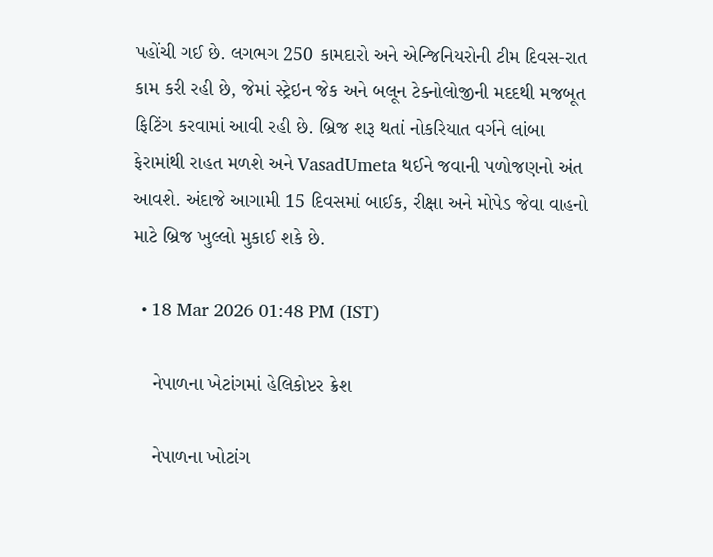પહોંચી ગઈ છે. લગભગ 250 કામદારો અને એન્જિનિયરોની ટીમ દિવસ-રાત કામ કરી રહી છે, જેમાં સ્ટ્રેઇન જેક અને બલૂન ટેક્નોલોજીની મદદથી મજબૂત ફિટિંગ કરવામાં આવી રહી છે. બ્રિજ શરૂ થતાં નોકરિયાત વર્ગને લાંબા ફેરામાંથી રાહત મળશે અને VasadUmeta થઈને જવાની પળોજણનો અંત આવશે. અંદાજે આગામી 15 દિવસમાં બાઈક, રીક્ષા અને મોપેડ જેવા વાહનો માટે બ્રિજ ખુલ્લો મુકાઈ શકે છે.

  • 18 Mar 2026 01:48 PM (IST)

    નેપાળના ખેટાંગમાં હેલિકોપ્ટર ક્રેશ

    નેપાળના ખોટાંગ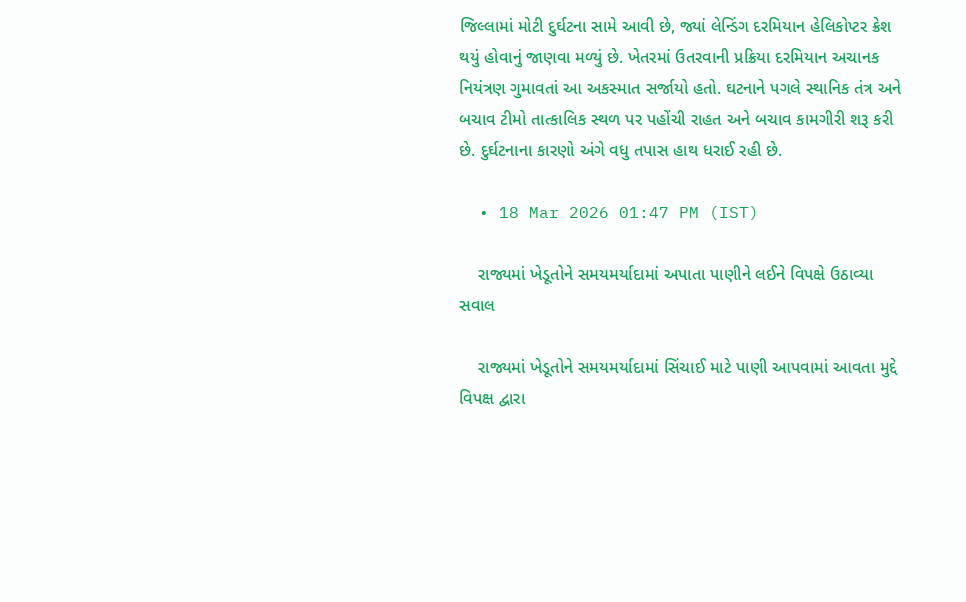જિલ્લામાં મોટી દુર્ઘટના સામે આવી છે, જ્યાં લેન્ડિંગ દરમિયાન હેલિકોપ્ટર ક્રેશ થયું હોવાનું જાણવા મળ્યું છે. ખેતરમાં ઉતરવાની પ્રક્રિયા દરમિયાન અચાનક નિયંત્રણ ગુમાવતાં આ અકસ્માત સર્જાયો હતો. ઘટનાને પગલે સ્થાનિક તંત્ર અને બચાવ ટીમો તાત્કાલિક સ્થળ પર પહોંચી રાહત અને બચાવ કામગીરી શરૂ કરી છે. દુર્ઘટનાના કારણો અંગે વધુ તપાસ હાથ ધરાઈ રહી છે.

  • 18 Mar 2026 01:47 PM (IST)

    રાજ્યમાં ખેડૂતોને સમયમર્યાદામાં અપાતા પાણીને લઈને વિપક્ષે ઉઠાવ્યા સવાલ

    રાજ્યમાં ખેડૂતોને સમયમર્યાદામાં સિંચાઈ માટે પાણી આપવામાં આવતા મુદ્દે વિપક્ષ દ્વારા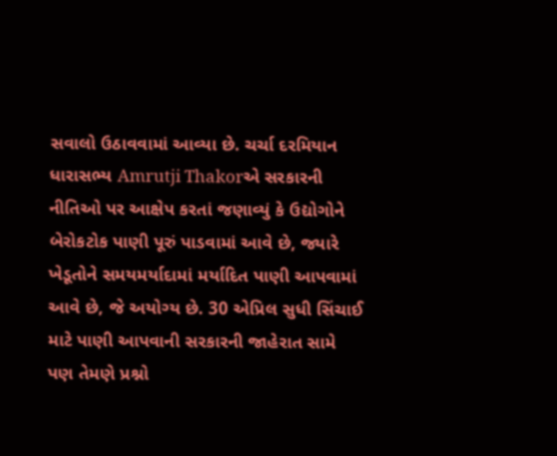સવાલો ઉઠાવવામાં આવ્યા છે. ચર્ચા દરમિયાન ધારાસભ્ય Amrutji Thakorએ સરકારની નીતિઓ પર આક્ષેપ કરતાં જણાવ્યું કે ઉદ્યોગોને બેરોકટોક પાણી પૂરું પાડવામાં આવે છે, જ્યારે ખેડૂતોને સમયમર્યાદામાં મર્યાદિત પાણી આપવામાં આવે છે, જે અયોગ્ય છે. 30 એપ્રિલ સુધી સિંચાઈ માટે પાણી આપવાની સરકારની જાહેરાત સામે પણ તેમણે પ્રશ્નો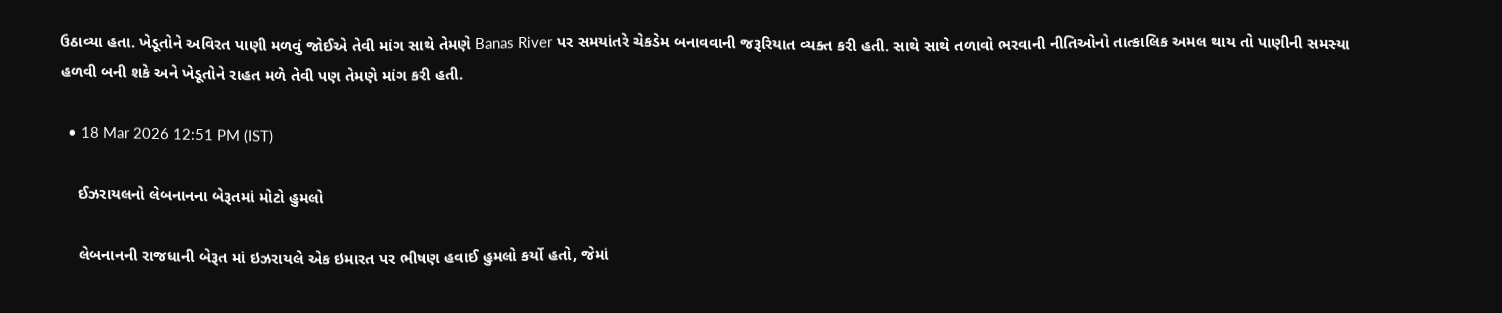ઉઠાવ્યા હતા. ખેડૂતોને અવિરત પાણી મળવું જોઈએ તેવી માંગ સાથે તેમણે Banas River પર સમયાંતરે ચેકડેમ બનાવવાની જરૂરિયાત વ્યક્ત કરી હતી. સાથે સાથે તળાવો ભરવાની નીતિઓનો તાત્કાલિક અમલ થાય તો પાણીની સમસ્યા હળવી બની શકે અને ખેડૂતોને રાહત મળે તેવી પણ તેમણે માંગ કરી હતી.

  • 18 Mar 2026 12:51 PM (IST)

    ઈઝરાયલનો લેબનાનના બેરૂતમાં મોટો હુમલો

    લેબનાનની રાજધાની બેરૂત માં ઇઝરાયલે એક ઇમારત પર ભીષણ હવાઈ હુમલો કર્યો હતો, જેમાં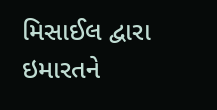મિસાઈલ દ્વારા ઇમારતને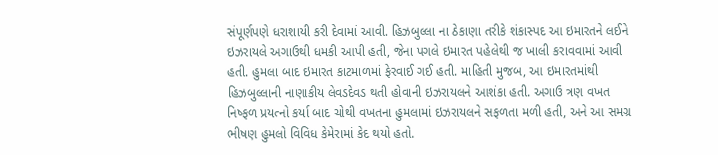સંપૂર્ણપણે ધરાશાયી કરી દેવામાં આવી. હિઝબુલ્લા ના ઠેકાણા તરીકે શંકાસ્પદ આ ઇમારતને લઈને ઇઝરાયલે અગાઉથી ધમકી આપી હતી, જેના પગલે ઇમારત પહેલેથી જ ખાલી કરાવવામાં આવી હતી. હુમલા બાદ ઇમારત કાટમાળમાં ફેરવાઈ ગઈ હતી. માહિતી મુજબ, આ ઇમારતમાંથી હિઝબુલ્લાની નાણાકીય લેવડદેવડ થતી હોવાની ઇઝરાયલને આશંકા હતી. અગાઉ ત્રણ વખત નિષ્ફળ પ્રયત્નો કર્યા બાદ ચોથી વખતના હુમલામાં ઇઝરાયલને સફળતા મળી હતી, અને આ સમગ્ર ભીષણ હુમલો વિવિધ કેમેરામાં કેદ થયો હતો.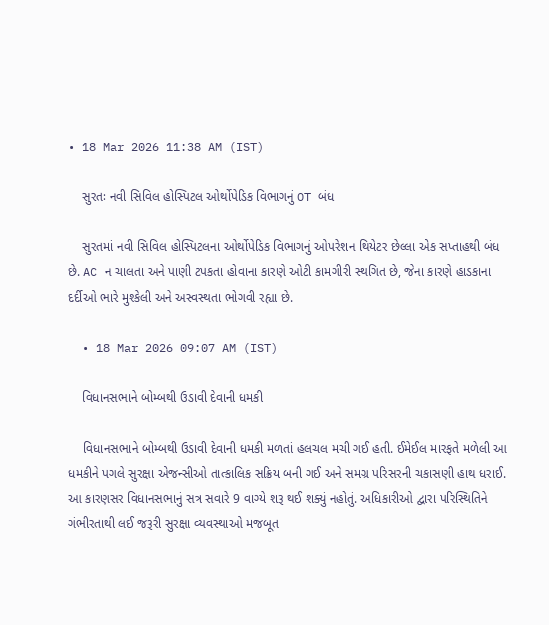• 18 Mar 2026 11:38 AM (IST)

    સુરતઃ નવી સિવિલ હોસ્પિટલ ઓર્થોપેડિક વિભાગનું OT બંધ

    સુરતમાં નવી સિવિલ હોસ્પિટલના ઓર્થોપેડિક વિભાગનું ઓપરેશન થિયેટર છેલ્લા એક સપ્તાહથી બંધ છે. AC ન ચાલતા અને પાણી ટપકતા હોવાના કારણે ઓટી કામગીરી સ્થગિત છે, જેના કારણે હાડકાના દર્દીઓ ભારે મુશ્કેલી અને અસ્વસ્થતા ભોગવી રહ્યા છે.

  • 18 Mar 2026 09:07 AM (IST)

    વિધાનસભાને બોમ્બથી ઉડાવી દેવાની ધમકી

    વિધાનસભાને બોમ્બથી ઉડાવી દેવાની ધમકી મળતાં હલચલ મચી ગઈ હતી. ઈમેઈલ મારફતે મળેલી આ ધમકીને પગલે સુરક્ષા એજન્સીઓ તાત્કાલિક સક્રિય બની ગઈ અને સમગ્ર પરિસરની ચકાસણી હાથ ધરાઈ. આ કારણસર વિધાનસભાનું સત્ર સવારે 9 વાગ્યે શરૂ થઈ શક્યું નહોતું. અધિકારીઓ દ્વારા પરિસ્થિતિને ગંભીરતાથી લઈ જરૂરી સુરક્ષા વ્યવસ્થાઓ મજબૂત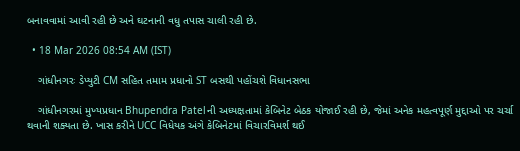બનાવવામાં આવી રહી છે અને ઘટનાની વધુ તપાસ ચાલી રહી છે.

  • 18 Mar 2026 08:54 AM (IST)

    ગાંધીનગરઃ ડેપ્યુટી CM સહિત તમામ પ્રધાનો ST બસથી પહોંચશે વિધાનસભા

    ગાંધીનગરમાં મુખ્યપ્રધાન Bhupendra Patelની અધ્યક્ષતામાં કેબિનેટ બેઠક યોજાઈ રહી છે, જેમાં અનેક મહત્વપૂર્ણ મુદ્દાઓ પર ચર્ચા થવાની શક્યતા છે. ખાસ કરીને UCC વિધેયક અંગે કેબિનેટમાં વિચારવિમર્શ થઈ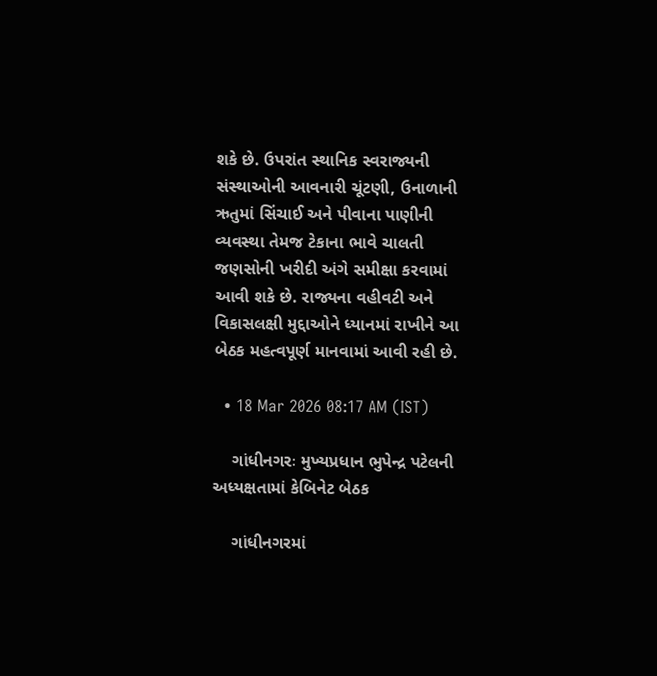શકે છે. ઉપરાંત સ્થાનિક સ્વરાજ્યની સંસ્થાઓની આવનારી ચૂંટણી, ઉનાળાની ઋતુમાં સિંચાઈ અને પીવાના પાણીની વ્યવસ્થા તેમજ ટેકાના ભાવે ચાલતી જણસોની ખરીદી અંગે સમીક્ષા કરવામાં આવી શકે છે. રાજ્યના વહીવટી અને વિકાસલક્ષી મુદ્દાઓને ધ્યાનમાં રાખીને આ બેઠક મહત્વપૂર્ણ માનવામાં આવી રહી છે.

  • 18 Mar 2026 08:17 AM (IST)

    ગાંધીનગરઃ મુખ્યપ્રધાન ભુપેન્દ્ર પટેલની અધ્યક્ષતામાં કેબિનેટ બેઠક

    ગાંધીનગરમાં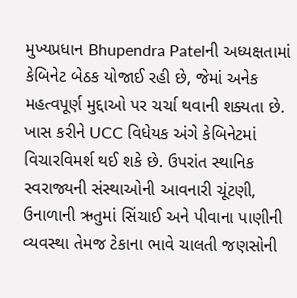મુખ્યપ્રધાન Bhupendra Patelની અધ્યક્ષતામાં કેબિનેટ બેઠક યોજાઈ રહી છે, જેમાં અનેક મહત્વપૂર્ણ મુદ્દાઓ પર ચર્ચા થવાની શક્યતા છે. ખાસ કરીને UCC વિધેયક અંગે કેબિનેટમાં વિચારવિમર્શ થઈ શકે છે. ઉપરાંત સ્થાનિક સ્વરાજ્યની સંસ્થાઓની આવનારી ચૂંટણી, ઉનાળાની ઋતુમાં સિંચાઈ અને પીવાના પાણીની વ્યવસ્થા તેમજ ટેકાના ભાવે ચાલતી જણસોની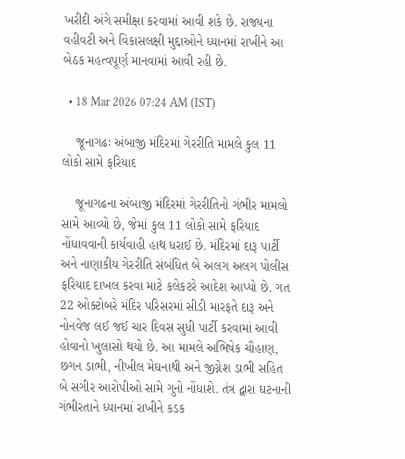ખરીદી અંગે સમીક્ષા કરવામાં આવી શકે છે. રાજ્યના વહીવટી અને વિકાસલક્ષી મુદ્દાઓને ધ્યાનમાં રાખીને આ બેઠક મહત્વપૂર્ણ માનવામાં આવી રહી છે.

  • 18 Mar 2026 07:24 AM (IST)

    જૂનાગઢઃ અંબાજી મંદિરમાં ગેરરીતિ મામલે કુલ 11 લોકો સામે ફરિયાદ

    જૂનાગઢના અંબાજી મંદિરમાં ગેરરીતિનો ગંભીર મામલો સામે આવ્યો છે, જેમાં કુલ 11 લોકો સામે ફરિયાદ નોંધાવવાની કાર્યવાહી હાથ ધરાઈ છે. મંદિરમાં દારૂ પાર્ટી અને નાણાકીય ગેરરીતિ સંબંધિત બે અલગ અલગ પોલીસ ફરિયાદ દાખલ કરવા માટે કલેકટરે આદેશ આપ્યો છે. ગત 22 ઓક્ટોબરે મંદિર પરિસરમાં સીડી મારફતે દારૂ અને નોનવેજ લઈ જઈ ચાર દિવસ સુધી પાર્ટી કરવામાં આવી હોવાનો ખુલાસો થયો છે. આ મામલે અભિષેક ચૌહાણ, છગન ડાભી, નીખીલ મેઘનાથી અને જીગ્નેશ ડાભી સહિત બે સગીર આરોપીઓ સામે ગુનો નોંધાશે. તંત્ર દ્વારા ઘટનાની ગંભીરતાને ધ્યાનમાં રાખીને કડક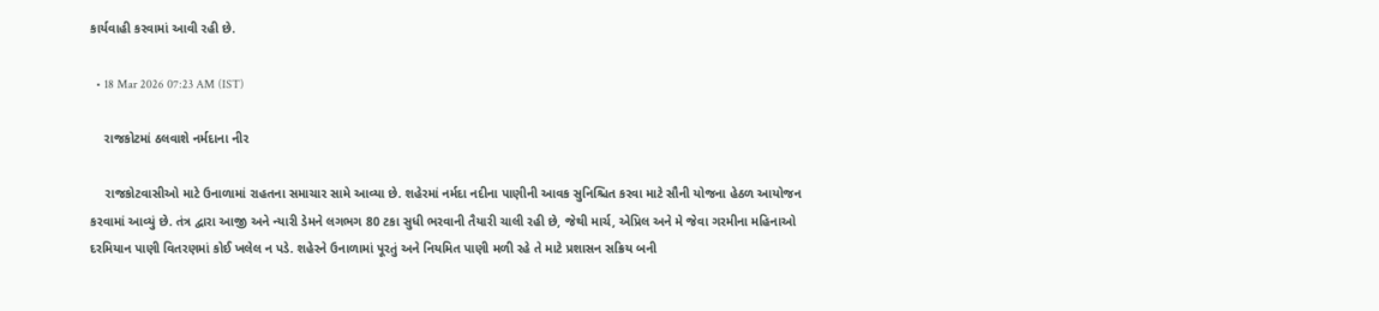કાર્યવાહી કરવામાં આવી રહી છે.

  • 18 Mar 2026 07:23 AM (IST)

    રાજકોટમાં ઠલવાશે નર્મદાના નીર

    રાજકોટવાસીઓ માટે ઉનાળામાં રાહતના સમાચાર સામે આવ્યા છે. શહેરમાં નર્મદા નદીના પાણીની આવક સુનિશ્ચિત કરવા માટે સૌની યોજના હેઠળ આયોજન કરવામાં આવ્યું છે. તંત્ર દ્વારા આજી અને ન્યારી ડેમને લગભગ 80 ટકા સુધી ભરવાની તૈયારી ચાલી રહી છે, જેથી માર્ચ, એપ્રિલ અને મે જેવા ગરમીના મહિનાઓ દરમિયાન પાણી વિતરણમાં કોઈ ખલેલ ન પડે. શહેરને ઉનાળામાં પૂરતું અને નિયમિત પાણી મળી રહે તે માટે પ્રશાસન સક્રિય બની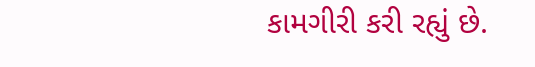કામગીરી કરી રહ્યું છે.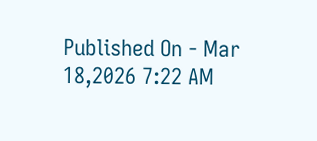Published On - Mar 18,2026 7:22 AM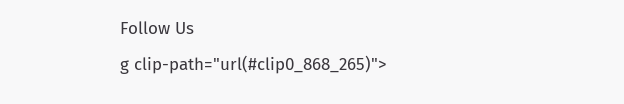Follow Us
g clip-path="url(#clip0_868_265)">